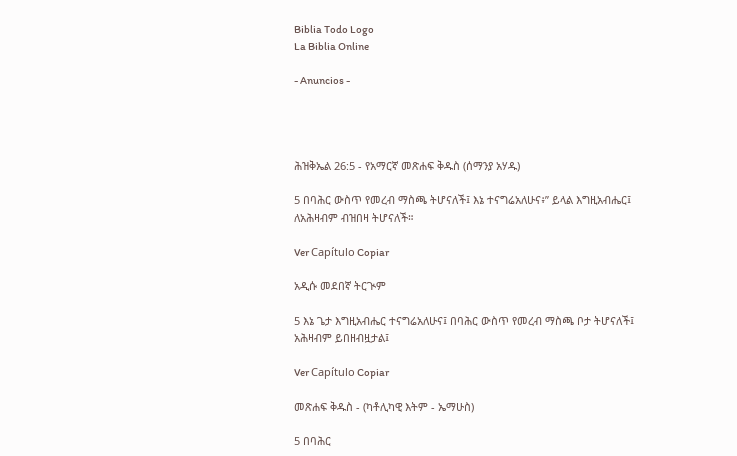Biblia Todo Logo
La Biblia Online

- Anuncios -




ሕዝቅኤል 26:5 - የአማርኛ መጽሐፍ ቅዱስ (ሰማንያ አሃዱ)

5 በባሕር ውስጥ የመረብ ማስጫ ትሆናለች፤ እኔ ተናግሬአለሁና፥” ይላል እግዚአብሔር፤ ለአሕዛብም ብዝበዛ ትሆናለች።

Ver Capítulo Copiar

አዲሱ መደበኛ ትርጒም

5 እኔ ጌታ እግዚአብሔር ተናግሬአለሁና፤ በባሕር ውስጥ የመረብ ማስጫ ቦታ ትሆናለች፤ አሕዛብም ይበዘብዟታል፤

Ver Capítulo Copiar

መጽሐፍ ቅዱስ - (ካቶሊካዊ እትም - ኤማሁስ)

5 በባሕር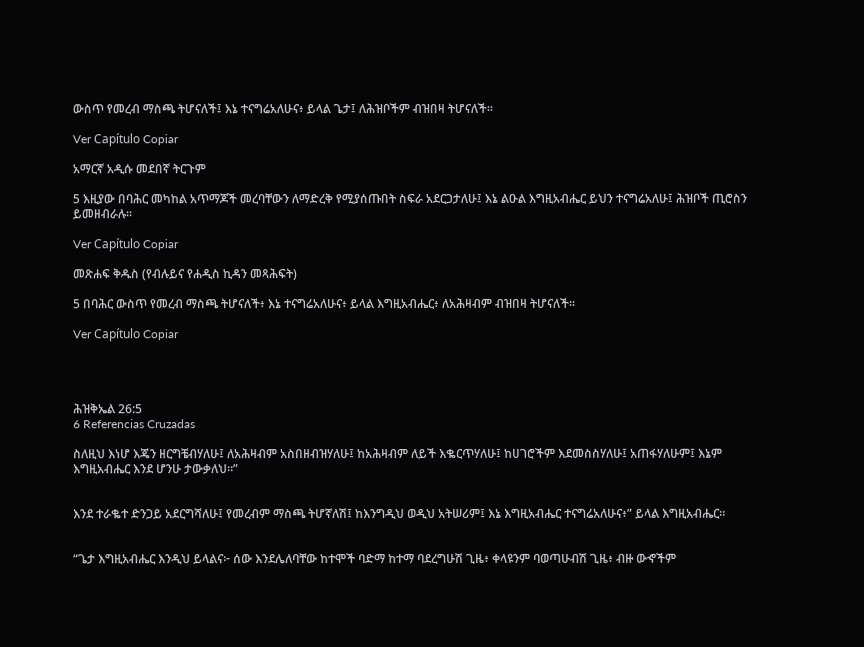ውስጥ የመረብ ማስጫ ትሆናለች፤ እኔ ተናግሬአለሁና፥ ይላል ጌታ፤ ለሕዝቦችም ብዝበዛ ትሆናለች።

Ver Capítulo Copiar

አማርኛ አዲሱ መደበኛ ትርጉም

5 እዚያው በባሕር መካከል አጥማጆች መረባቸውን ለማድረቅ የሚያሰጡበት ስፍራ አደርጋታለሁ፤ እኔ ልዑል እግዚአብሔር ይህን ተናግሬአለሁ፤ ሕዝቦች ጢሮስን ይመዘብራሉ።

Ver Capítulo Copiar

መጽሐፍ ቅዱስ (የብሉይና የሐዲስ ኪዳን መጻሕፍት)

5 በባሕር ውስጥ የመረብ ማስጫ ትሆናለች፥ እኔ ተናግሬአለሁና፥ ይላል እግዚአብሔር፥ ለአሕዛብም ብዝበዛ ትሆናለች።

Ver Capítulo Copiar




ሕዝቅኤል 26:5
6 Referencias Cruzadas

ስለዚህ እነሆ እጄን ዘርግቼብሃለሁ፤ ለአሕዛብም አስበዘብዝሃለሁ፤ ከአሕዛብም ለይች እቈርጥሃለሁ፤ ከሀገሮችም እደመስስሃለሁ፤ አጠፋሃለሁም፤ እኔም እግዚአብሔር እንደ ሆንሁ ታውቃለህ።”


እንደ ተራቈተ ድንጋይ አደርግሻለሁ፤ የመረብም ማስጫ ትሆኛለሽ፤ ከእንግዲህ ወዲህ አትሠሪም፤ እኔ እግዚአብሔር ተናግሬአለሁና፥” ይላል እግዚአብሔር።


“ጌታ እግዚአብሔር እንዲህ ይላልና፦ ሰው እንደሌለባቸው ከተሞች ባድማ ከተማ ባደረግሁሽ ጊዜ፥ ቀላዩንም ባወጣሁብሽ ጊዜ፥ ብዙ ውኆችም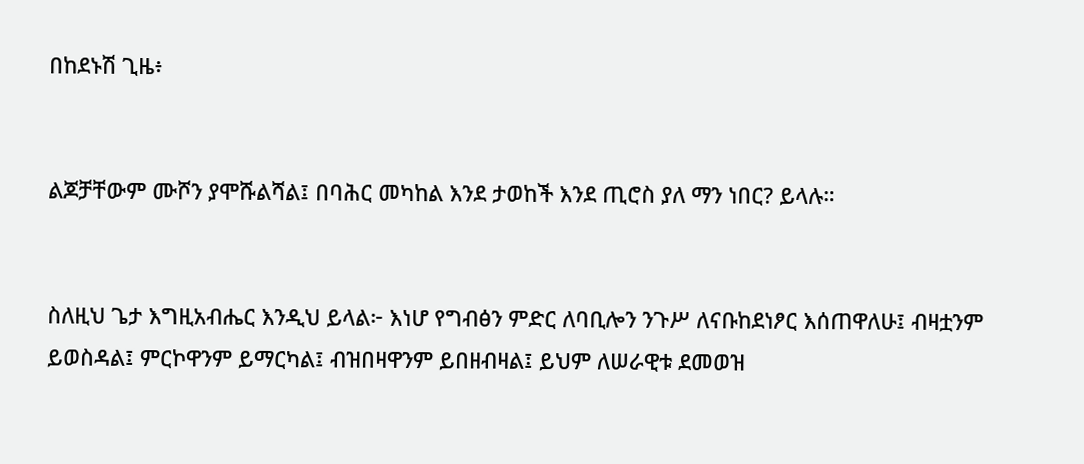በከደኑሽ ጊዜ፥


ልጆቻቸውም ሙሾን ያሞሹልሻል፤ በባሕር መካከል እንደ ታወከች እንደ ጢሮስ ያለ ማን ነበር? ይላሉ።


ስለዚህ ጌታ እግዚአብሔር እንዲህ ይላል፦ እነሆ የግብፅን ምድር ለባቢሎን ንጉሥ ለናቡከደነፆር እሰጠዋለሁ፤ ብዛቷንም ይወስዳል፤ ምርኮዋንም ይማርካል፤ ብዝበዛዋንም ይበዘብዛል፤ ይህም ለሠራዊቱ ደመወዝ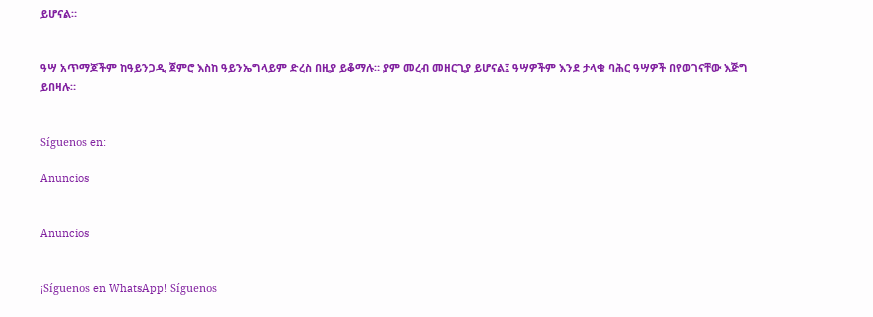ይሆናል።


ዓሣ አጥማጆችም ከዓይንጋዲ ጀምሮ እስከ ዓይንኤግላይም ድረስ በዚያ ይቆማሉ። ያም መረብ መዘርጊያ ይሆናል፤ ዓሣዎችም እንደ ታላቁ ባሕር ዓሣዎች በየወገናቸው እጅግ ይበዛሉ።


Síguenos en:

Anuncios


Anuncios


¡Síguenos en WhatsApp! Síguenos